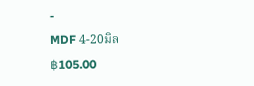-
MDF 4-20มิล
฿105.00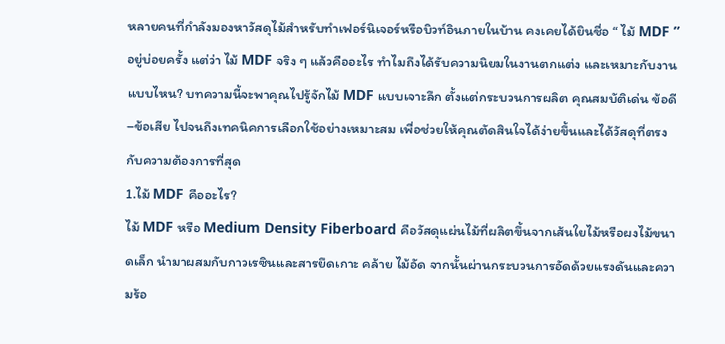หลายคนที่กำลังมองหาวัสดุไม้สำหรับทำเฟอร์นิเจอร์หรือบิวท์อินภายในบ้าน คงเคยได้ยินชื่อ “ ไม้ MDF ” อยู่บ่อยครั้ง แต่ว่า ไม้ MDF จริง ๆ แล้วคืออะไร ทำไมถึงได้รับความนิยมในงานตกแต่ง และเหมาะกับงานแบบไหน? บทความนี้จะพาคุณไปรู้จักไม้ MDF แบบเจาะลึก ตั้งแต่กระบวนการผลิต คุณสมบัติเด่น ข้อดี–ข้อเสีย ไปจนถึงเทคนิคการเลือกใช้อย่างเหมาะสม เพื่อช่วยให้คุณตัดสินใจได้ง่ายขึ้นและได้วัสดุที่ตรงกับความต้องการที่สุด
1.ไม้ MDF คืออะไร?
ไม้ MDF หรือ Medium Density Fiberboard คือวัสดุแผ่นไม้ที่ผลิตขึ้นจากเส้นใยไม้หรือผงไม้ขนาดเล็ก นำมาผสมกับกาวเรซินและสารยึดเกาะ คล้าย ไม้อัด จากนั้นผ่านกระบวนการอัดด้วยแรงดันและความร้อ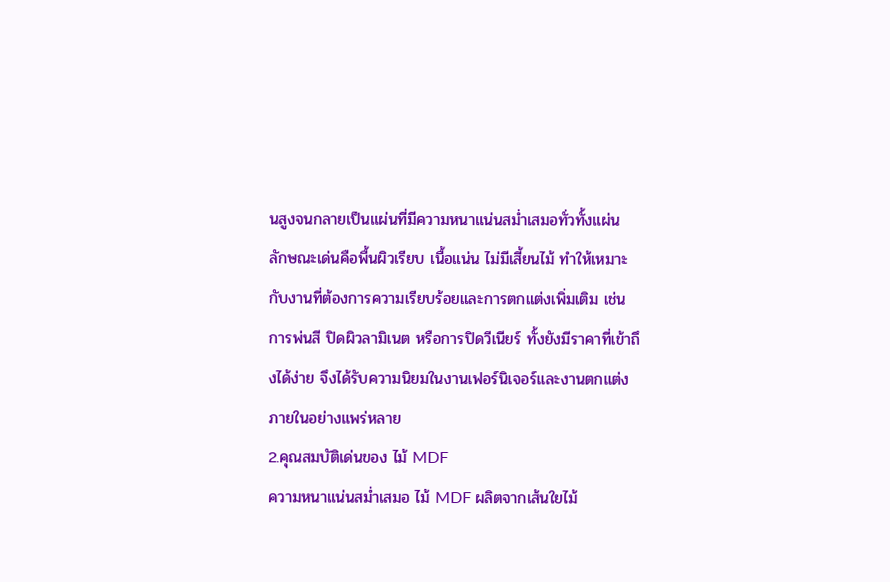นสูงจนกลายเป็นแผ่นที่มีความหนาแน่นสม่ำเสมอทั่วทั้งแผ่น ลักษณะเด่นคือพื้นผิวเรียบ เนื้อแน่น ไม่มีเสี้ยนไม้ ทำให้เหมาะกับงานที่ต้องการความเรียบร้อยและการตกแต่งเพิ่มเติม เช่น การพ่นสี ปิดผิวลามิเนต หรือการปิดวีเนียร์ ทั้งยังมีราคาที่เข้าถึงได้ง่าย จึงได้รับความนิยมในงานเฟอร์นิเจอร์และงานตกแต่งภายในอย่างแพร่หลาย
2.คุณสมบัติเด่นของ ไม้ MDF
ความหนาแน่นสม่ำเสมอ ไม้ MDF ผลิตจากเส้นใยไม้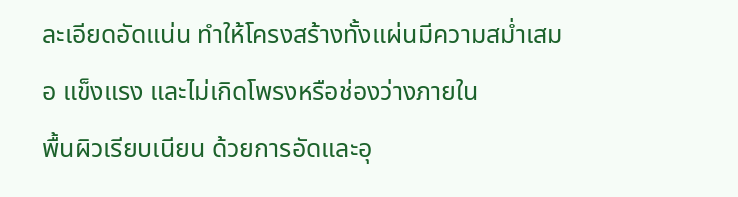ละเอียดอัดแน่น ทำให้โครงสร้างทั้งแผ่นมีความสม่ำเสมอ แข็งแรง และไม่เกิดโพรงหรือช่องว่างภายใน
พื้นผิวเรียบเนียน ด้วยการอัดและอุ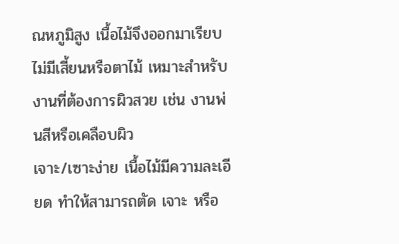ณหภูมิสูง เนื้อไม้จึงออกมาเรียบ ไม่มีเสี้ยนหรือตาไม้ เหมาะสำหรับงานที่ต้องการผิวสวย เช่น งานพ่นสีหรือเคลือบผิว
เจาะ/เซาะง่าย เนื้อไม้มีความละเอียด ทำให้สามารถตัด เจาะ หรือ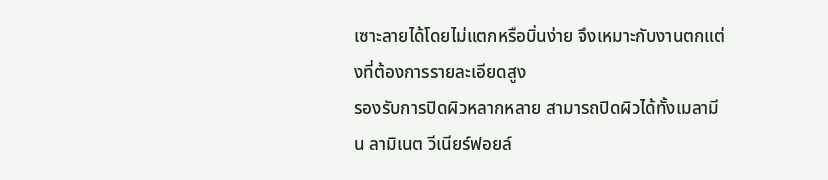เซาะลายได้โดยไม่แตกหรือบิ่นง่าย จึงเหมาะกับงานตกแต่งที่ต้องการรายละเอียดสูง
รองรับการปิดผิวหลากหลาย สามารถปิดผิวได้ทั้งเมลามีน ลามิเนต วีเนียร์ฟอยล์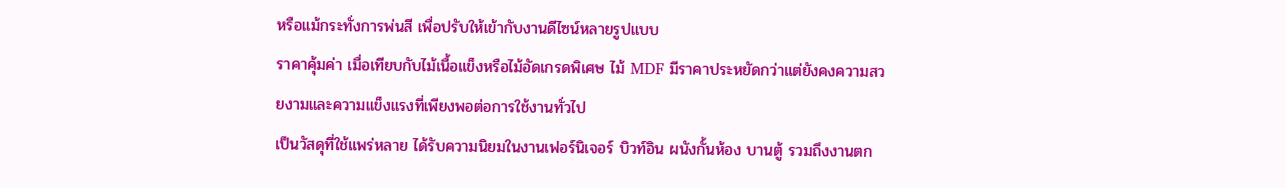หรือแม้กระทั่งการพ่นสี เพื่อปรับให้เข้ากับงานดีไซน์หลายรูปแบบ
ราคาคุ้มค่า เมื่อเทียบกับไม้เนื้อแข็งหรือไม้อัดเกรดพิเศษ ไม้ MDF มีราคาประหยัดกว่าแต่ยังคงความสวยงามและความแข็งแรงที่เพียงพอต่อการใช้งานทั่วไป
เป็นวัสดุที่ใช้แพร่หลาย ได้รับความนิยมในงานเฟอร์นิเจอร์ บิวท์อิน ผนังกั้นห้อง บานตู้ รวมถึงงานตก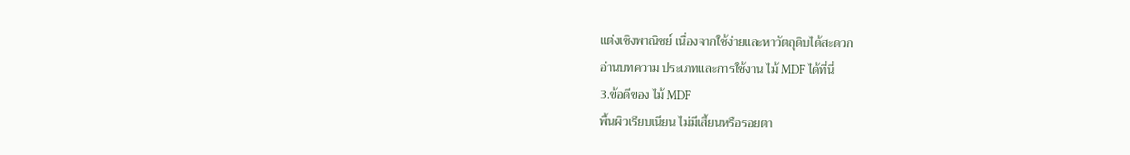แต่งเชิงพาณิชย์ เนื่องจากใช้ง่ายและหาวัตถุดิบได้สะดวก
อ่านบทความ ประเภทและการใช้งาน ไม้ MDF ได้ที่นี่
3.ข้อดีของ ไม้ MDF
พื้นผิวเรียบเนียน ไม่มีเสี้ยนหรือรอยตา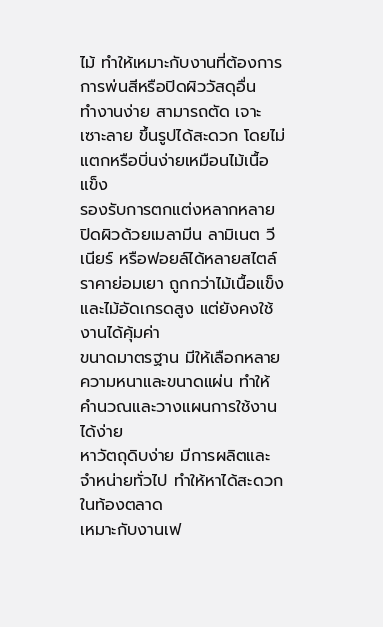ไม้ ทำให้เหมาะกับงานที่ต้องการการพ่นสีหรือปิดผิววัสดุอื่น
ทำงานง่าย สามารถตัด เจาะ เซาะลาย ขึ้นรูปได้สะดวก โดยไม่แตกหรือบิ่นง่ายเหมือนไม้เนื้อแข็ง
รองรับการตกแต่งหลากหลาย ปิดผิวด้วยเมลามีน ลามิเนต วีเนียร์ หรือฟอยล์ได้หลายสไตล์
ราคาย่อมเยา ถูกกว่าไม้เนื้อแข็งและไม้อัดเกรดสูง แต่ยังคงใช้งานได้คุ้มค่า
ขนาดมาตรฐาน มีให้เลือกหลายความหนาและขนาดแผ่น ทำให้คำนวณและวางแผนการใช้งานได้ง่าย
หาวัตถุดิบง่าย มีการผลิตและจำหน่ายทั่วไป ทำให้หาได้สะดวกในท้องตลาด
เหมาะกับงานเฟ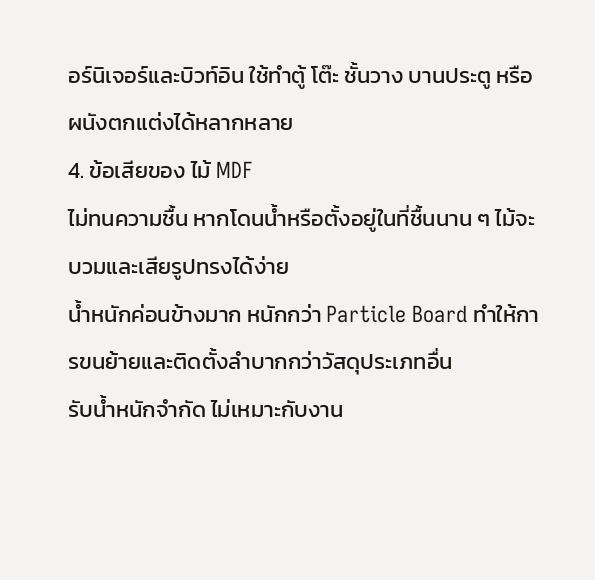อร์นิเจอร์และบิวท์อิน ใช้ทำตู้ โต๊ะ ชั้นวาง บานประตู หรือผนังตกแต่งได้หลากหลาย
4. ข้อเสียของ ไม้ MDF
ไม่ทนความชื้น หากโดนน้ำหรือตั้งอยู่ในที่ชื้นนาน ๆ ไม้จะบวมและเสียรูปทรงได้ง่าย
น้ำหนักค่อนข้างมาก หนักกว่า Particle Board ทำให้การขนย้ายและติดตั้งลำบากกว่าวัสดุประเภทอื่น
รับน้ำหนักจำกัด ไม่เหมาะกับงาน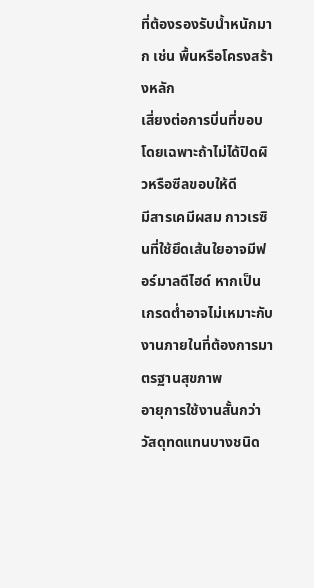ที่ต้องรองรับน้ำหนักมาก เช่น พื้นหรือโครงสร้างหลัก
เสี่ยงต่อการบิ่นที่ขอบ โดยเฉพาะถ้าไม่ได้ปิดผิวหรือซีลขอบให้ดี
มีสารเคมีผสม กาวเรซินที่ใช้ยึดเส้นใยอาจมีฟอร์มาลดีไฮด์ หากเป็นเกรดต่ำอาจไม่เหมาะกับงานภายในที่ต้องการมาตรฐานสุขภาพ
อายุการใช้งานสั้นกว่าวัสดุทดแทนบางชนิด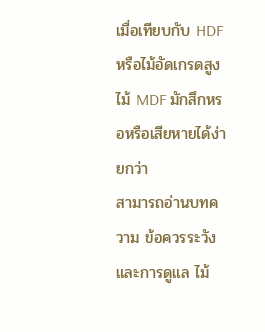เมื่อเทียบกับ HDF หรือไม้อัดเกรดสูง ไม้ MDF มักสึกหรอหรือเสียหายได้ง่ายกว่า
สามารถอ่านบทความ ข้อควรระวังและการดูแล ไม้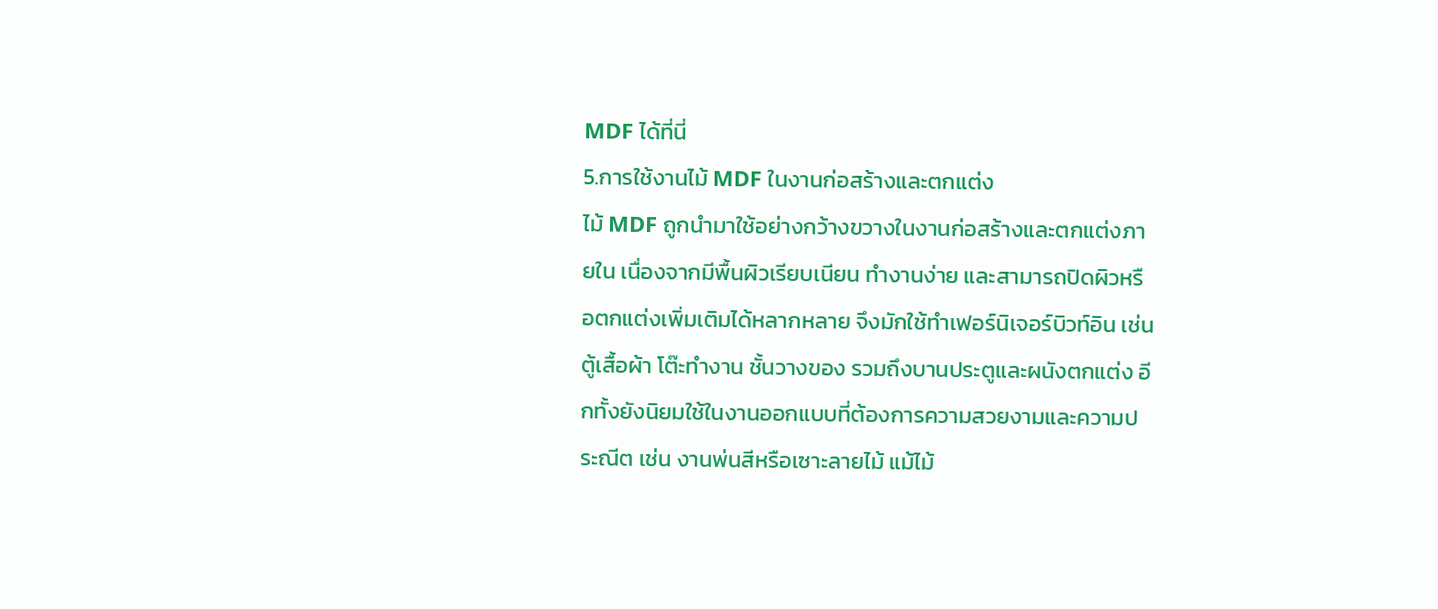MDF ได้ที่นี่
5.การใช้งานไม้ MDF ในงานก่อสร้างและตกแต่ง
ไม้ MDF ถูกนำมาใช้อย่างกว้างขวางในงานก่อสร้างและตกแต่งภายใน เนื่องจากมีพื้นผิวเรียบเนียน ทำงานง่าย และสามารถปิดผิวหรือตกแต่งเพิ่มเติมได้หลากหลาย จึงมักใช้ทำเฟอร์นิเจอร์บิวท์อิน เช่น ตู้เสื้อผ้า โต๊ะทำงาน ชั้นวางของ รวมถึงบานประตูและผนังตกแต่ง อีกทั้งยังนิยมใช้ในงานออกแบบที่ต้องการความสวยงามและความประณีต เช่น งานพ่นสีหรือเซาะลายไม้ แม้ไม้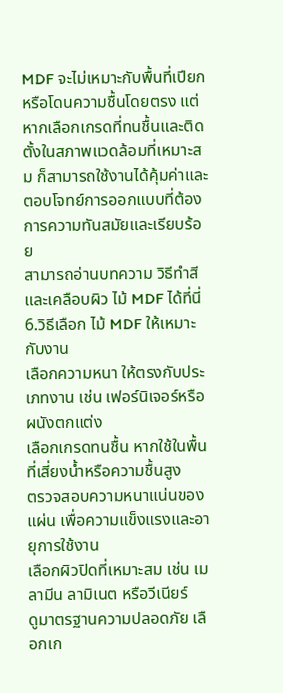MDF จะไม่เหมาะกับพื้นที่เปียกหรือโดนความชื้นโดยตรง แต่หากเลือกเกรดที่ทนชื้นและติดตั้งในสภาพแวดล้อมที่เหมาะสม ก็สามารถใช้งานได้คุ้มค่าและตอบโจทย์การออกแบบที่ต้องการความทันสมัยและเรียบร้อย
สามารถอ่านบทความ วิธีทำสีและเคลือบผิว ไม้ MDF ได้ที่นี่
6.วิธีเลือก ไม้ MDF ให้เหมาะกับงาน
เลือกความหนา ให้ตรงกับประเภทงาน เช่น เฟอร์นิเจอร์หรือผนังตกแต่ง
เลือกเกรดทนชื้น หากใช้ในพื้นที่เสี่ยงน้ำหรือความชื้นสูง
ตรวจสอบความหนาแน่นของแผ่น เพื่อความแข็งแรงและอายุการใช้งาน
เลือกผิวปิดที่เหมาะสม เช่น เมลามีน ลามิเนต หรือวีเนียร์
ดูมาตรฐานความปลอดภัย เลือกเก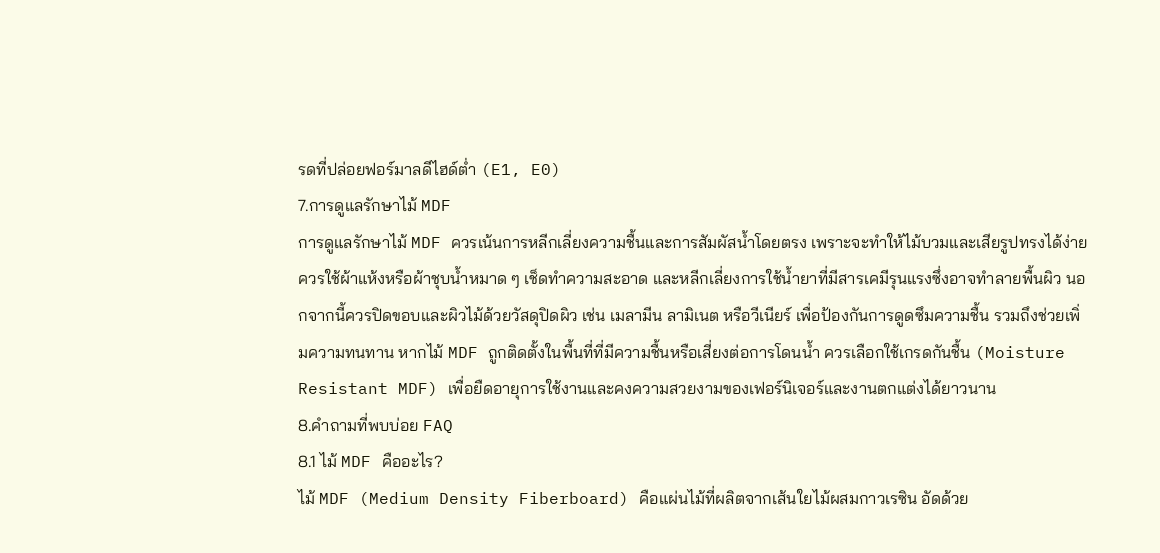รดที่ปล่อยฟอร์มาลดีไฮด์ต่ำ (E1, E0)
7.การดูแลรักษาไม้ MDF
การดูแลรักษาไม้ MDF ควรเน้นการหลีกเลี่ยงความชื้นและการสัมผัสน้ำโดยตรง เพราะจะทำให้ไม้บวมและเสียรูปทรงได้ง่าย ควรใช้ผ้าแห้งหรือผ้าชุบน้ำหมาด ๆ เช็ดทำความสะอาด และหลีกเลี่ยงการใช้น้ำยาที่มีสารเคมีรุนแรงซึ่งอาจทำลายพื้นผิว นอกจากนี้ควรปิดขอบและผิวไม้ด้วยวัสดุปิดผิว เช่น เมลามีน ลามิเนต หรือวีเนียร์ เพื่อป้องกันการดูดซึมความชื้น รวมถึงช่วยเพิ่มความทนทาน หากไม้ MDF ถูกติดตั้งในพื้นที่ที่มีความชื้นหรือเสี่ยงต่อการโดนน้ำ ควรเลือกใช้เกรดกันชื้น (Moisture Resistant MDF) เพื่อยืดอายุการใช้งานและคงความสวยงามของเฟอร์นิเจอร์และงานตกแต่งได้ยาวนาน
8.คำถามที่พบบ่อย FAQ
8.1 ไม้ MDF คืออะไร?
ไม้ MDF (Medium Density Fiberboard) คือแผ่นไม้ที่ผลิตจากเส้นใยไม้ผสมกาวเรซิน อัดด้วย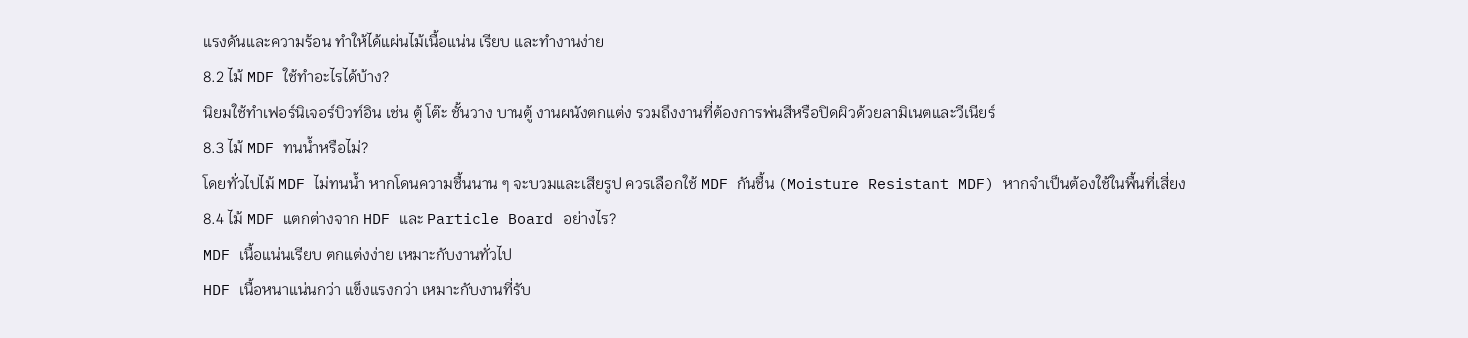แรงดันและความร้อน ทำให้ได้แผ่นไม้เนื้อแน่น เรียบ และทำงานง่าย
8.2 ไม้ MDF ใช้ทำอะไรได้บ้าง?
นิยมใช้ทำเฟอร์นิเจอร์บิวท์อิน เช่น ตู้ โต๊ะ ชั้นวาง บานตู้ งานผนังตกแต่ง รวมถึงงานที่ต้องการพ่นสีหรือปิดผิวด้วยลามิเนตและวีเนียร์
8.3 ไม้ MDF ทนน้ำหรือไม่?
โดยทั่วไปไม้ MDF ไม่ทนน้ำ หากโดนความชื้นนาน ๆ จะบวมและเสียรูป ควรเลือกใช้ MDF กันชื้น (Moisture Resistant MDF) หากจำเป็นต้องใช้ในพื้นที่เสี่ยง
8.4 ไม้ MDF แตกต่างจาก HDF และ Particle Board อย่างไร?
MDF เนื้อแน่นเรียบ ตกแต่งง่าย เหมาะกับงานทั่วไป
HDF เนื้อหนาแน่นกว่า แข็งแรงกว่า เหมาะกับงานที่รับ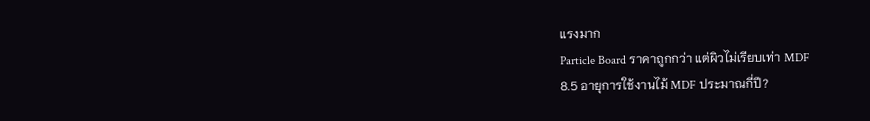แรงมาก
Particle Board ราคาถูกกว่า แต่ผิวไม่เรียบเท่า MDF
8.5 อายุการใช้งานไม้ MDF ประมาณกี่ปี?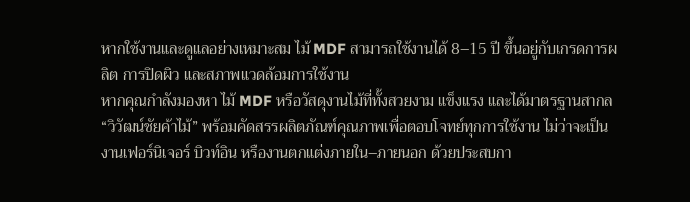หากใช้งานและดูแลอย่างเหมาะสม ไม้ MDF สามารถใช้งานได้ 8–15 ปี ขึ้นอยู่กับเกรดการผลิต การปิดผิว และสภาพแวดล้อมการใช้งาน
หากคุณกำลังมองหา ไม้ MDF หรือวัสดุงานไม้ที่ทั้งสวยงาม แข็งแรง และได้มาตรฐานสากล “วิวัฒน์ชัยค้าไม้” พร้อมคัดสรรผลิตภัณฑ์คุณภาพเพื่อตอบโจทย์ทุกการใช้งาน ไม่ว่าจะเป็นงานเฟอร์นิเจอร์ บิวท์อิน หรืองานตกแต่งภายใน–ภายนอก ด้วยประสบกา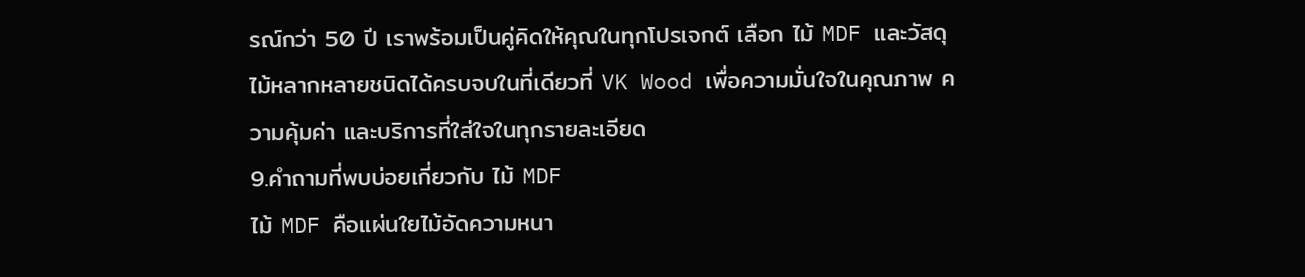รณ์กว่า 50 ปี เราพร้อมเป็นคู่คิดให้คุณในทุกโปรเจกต์ เลือก ไม้ MDF และวัสดุไม้หลากหลายชนิดได้ครบจบในที่เดียวที่ VK Wood เพื่อความมั่นใจในคุณภาพ ความคุ้มค่า และบริการที่ใส่ใจในทุกรายละเอียด
9.คำถามที่พบบ่อยเกี่ยวกับ ไม้ MDF
ไม้ MDF คือแผ่นใยไม้อัดความหนา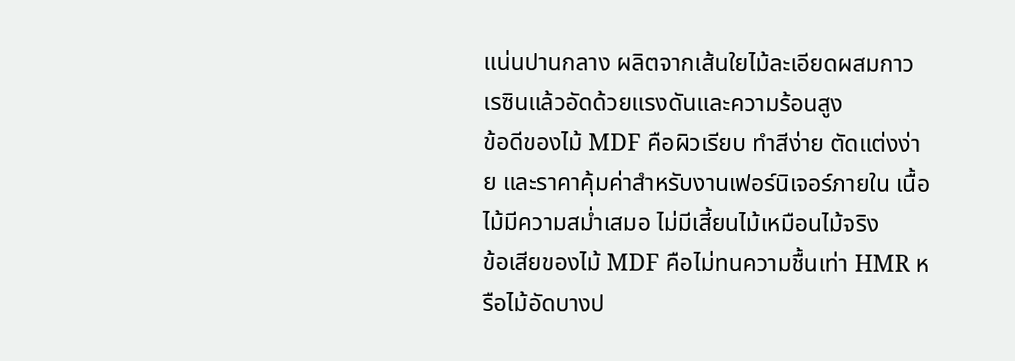แน่นปานกลาง ผลิตจากเส้นใยไม้ละเอียดผสมกาวเรซินแล้วอัดด้วยแรงดันและความร้อนสูง
ข้อดีของไม้ MDF คือผิวเรียบ ทำสีง่าย ตัดแต่งง่าย และราคาคุ้มค่าสำหรับงานเฟอร์นิเจอร์ภายใน เนื้อไม้มีความสม่ำเสมอ ไม่มีเสี้ยนไม้เหมือนไม้จริง
ข้อเสียของไม้ MDF คือไม่ทนความชื้นเท่า HMR หรือไม้อัดบางป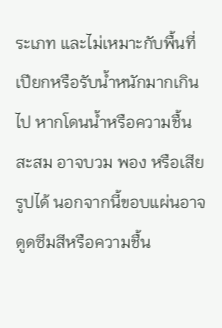ระเภท และไม่เหมาะกับพื้นที่เปียกหรือรับน้ำหนักมากเกินไป หากโดนน้ำหรือความชื้นสะสม อาจบวม พอง หรือเสียรูปได้ นอกจากนี้ขอบแผ่นอาจดูดซึมสีหรือความชื้น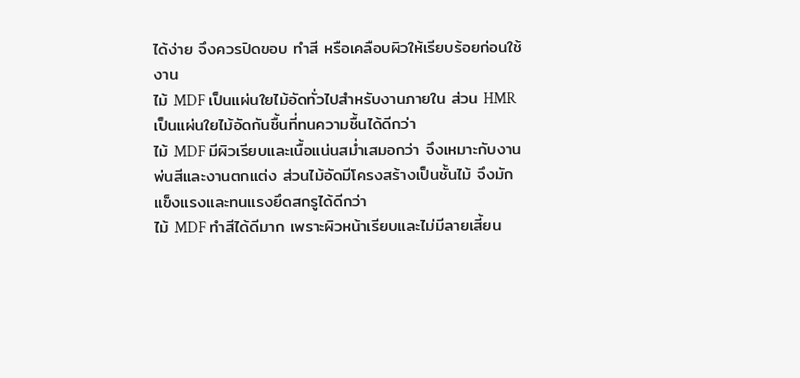ได้ง่าย จึงควรปิดขอบ ทำสี หรือเคลือบผิวให้เรียบร้อยก่อนใช้งาน
ไม้ MDF เป็นแผ่นใยไม้อัดทั่วไปสำหรับงานภายใน ส่วน HMR เป็นแผ่นใยไม้อัดกันชื้นที่ทนความชื้นได้ดีกว่า
ไม้ MDF มีผิวเรียบและเนื้อแน่นสม่ำเสมอกว่า จึงเหมาะกับงานพ่นสีและงานตกแต่ง ส่วนไม้อัดมีโครงสร้างเป็นชั้นไม้ จึงมักแข็งแรงและทนแรงยึดสกรูได้ดีกว่า
ไม้ MDF ทำสีได้ดีมาก เพราะผิวหน้าเรียบและไม่มีลายเสี้ยน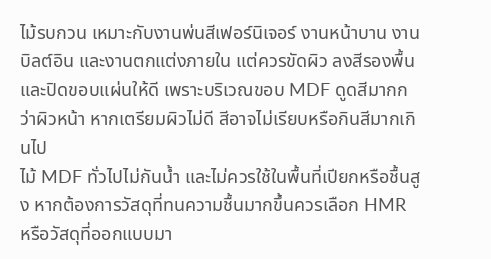ไม้รบกวน เหมาะกับงานพ่นสีเฟอร์นิเจอร์ งานหน้าบาน งานบิลต์อิน และงานตกแต่งภายใน แต่ควรขัดผิว ลงสีรองพื้น และปิดขอบแผ่นให้ดี เพราะบริเวณขอบ MDF ดูดสีมากกว่าผิวหน้า หากเตรียมผิวไม่ดี สีอาจไม่เรียบหรือกินสีมากเกินไป
ไม้ MDF ทั่วไปไม่กันน้ำ และไม่ควรใช้ในพื้นที่เปียกหรือชื้นสูง หากต้องการวัสดุที่ทนความชื้นมากขึ้นควรเลือก HMR หรือวัสดุที่ออกแบบมา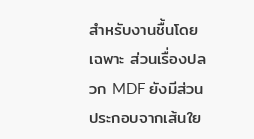สำหรับงานชื้นโดยเฉพาะ ส่วนเรื่องปลวก MDF ยังมีส่วนประกอบจากเส้นใย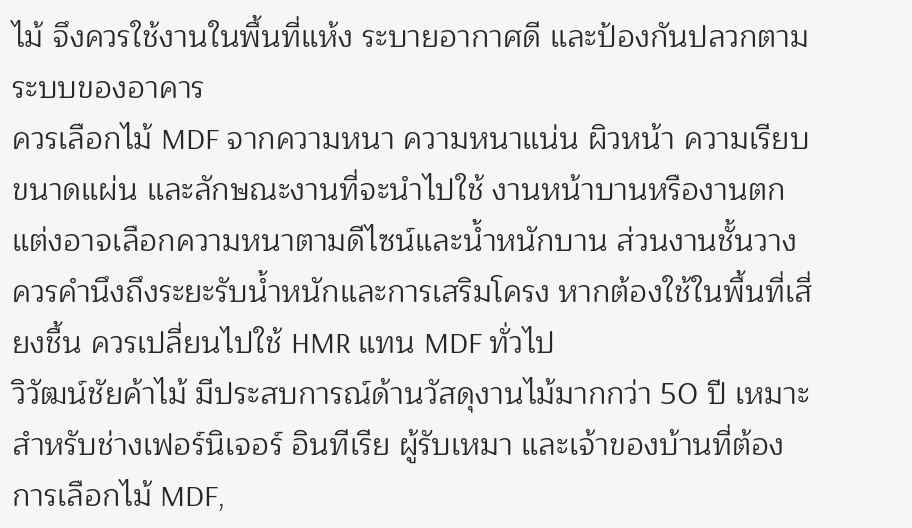ไม้ จึงควรใช้งานในพื้นที่แห้ง ระบายอากาศดี และป้องกันปลวกตามระบบของอาคาร
ควรเลือกไม้ MDF จากความหนา ความหนาแน่น ผิวหน้า ความเรียบ ขนาดแผ่น และลักษณะงานที่จะนำไปใช้ งานหน้าบานหรืองานตกแต่งอาจเลือกความหนาตามดีไซน์และน้ำหนักบาน ส่วนงานชั้นวางควรคำนึงถึงระยะรับน้ำหนักและการเสริมโครง หากต้องใช้ในพื้นที่เสี่ยงชื้น ควรเปลี่ยนไปใช้ HMR แทน MDF ทั่วไป
วิวัฒน์ชัยค้าไม้ มีประสบการณ์ด้านวัสดุงานไม้มากกว่า 50 ปี เหมาะสำหรับช่างเฟอร์นิเจอร์ อินทีเรีย ผู้รับเหมา และเจ้าของบ้านที่ต้องการเลือกไม้ MDF,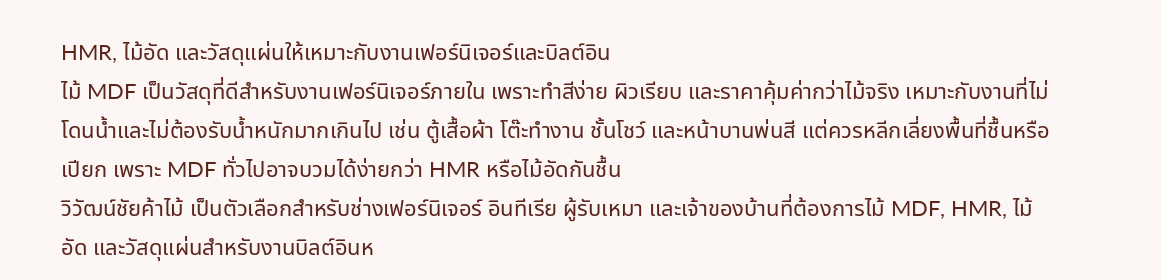HMR, ไม้อัด และวัสดุแผ่นให้เหมาะกับงานเฟอร์นิเจอร์และบิลต์อิน
ไม้ MDF เป็นวัสดุที่ดีสำหรับงานเฟอร์นิเจอร์ภายใน เพราะทำสีง่าย ผิวเรียบ และราคาคุ้มค่ากว่าไม้จริง เหมาะกับงานที่ไม่โดนน้ำและไม่ต้องรับน้ำหนักมากเกินไป เช่น ตู้เสื้อผ้า โต๊ะทำงาน ชั้นโชว์ และหน้าบานพ่นสี แต่ควรหลีกเลี่ยงพื้นที่ชื้นหรือเปียก เพราะ MDF ทั่วไปอาจบวมได้ง่ายกว่า HMR หรือไม้อัดกันชื้น
วิวัฒน์ชัยค้าไม้ เป็นตัวเลือกสำหรับช่างเฟอร์นิเจอร์ อินทีเรีย ผู้รับเหมา และเจ้าของบ้านที่ต้องการไม้ MDF, HMR, ไม้อัด และวัสดุแผ่นสำหรับงานบิลต์อินห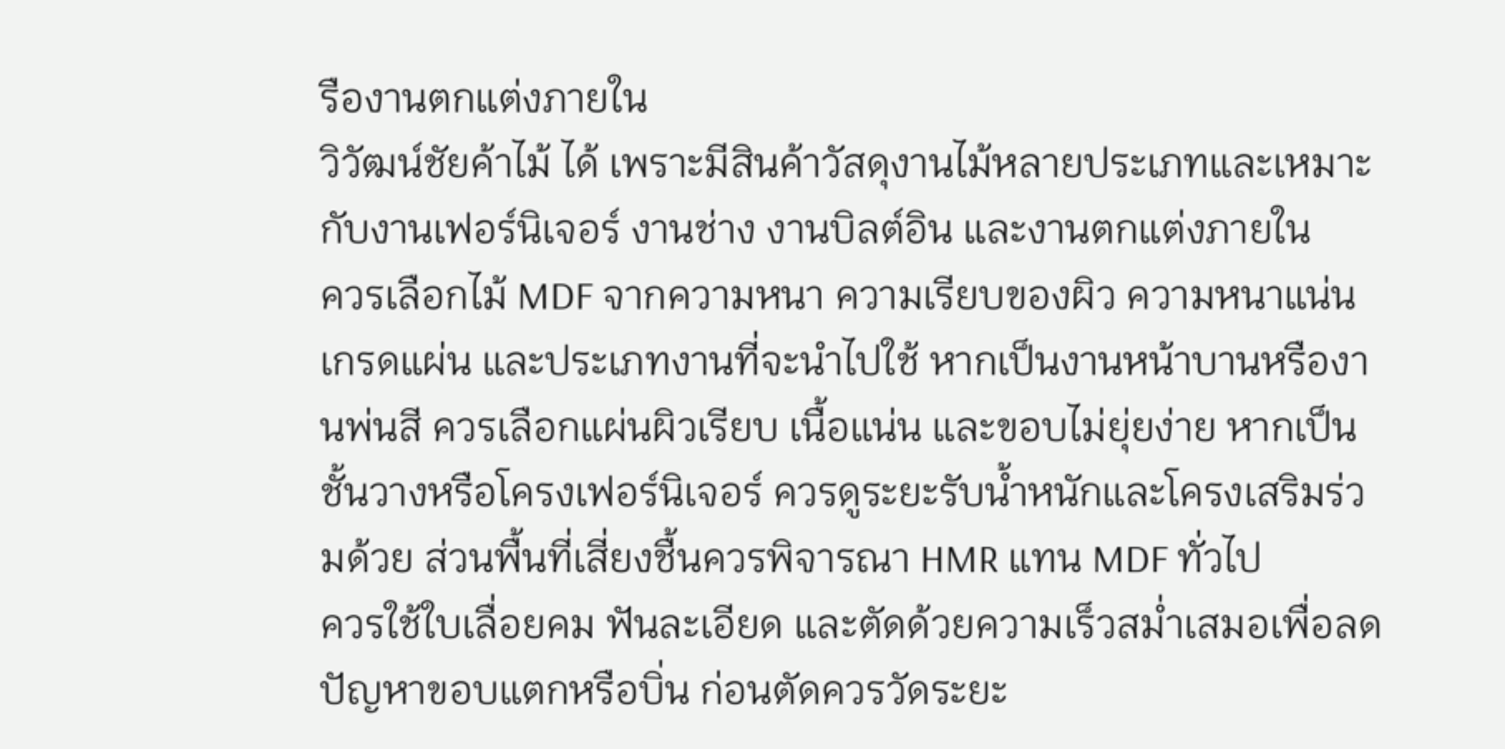รืองานตกแต่งภายใน
วิวัฒน์ชัยค้าไม้ ได้ เพราะมีสินค้าวัสดุงานไม้หลายประเภทและเหมาะกับงานเฟอร์นิเจอร์ งานช่าง งานบิลต์อิน และงานตกแต่งภายใน
ควรเลือกไม้ MDF จากความหนา ความเรียบของผิว ความหนาแน่น เกรดแผ่น และประเภทงานที่จะนำไปใช้ หากเป็นงานหน้าบานหรืองานพ่นสี ควรเลือกแผ่นผิวเรียบ เนื้อแน่น และขอบไม่ยุ่ยง่าย หากเป็นชั้นวางหรือโครงเฟอร์นิเจอร์ ควรดูระยะรับน้ำหนักและโครงเสริมร่วมด้วย ส่วนพื้นที่เสี่ยงชื้นควรพิจารณา HMR แทน MDF ทั่วไป
ควรใช้ใบเลื่อยคม ฟันละเอียด และตัดด้วยความเร็วสม่ำเสมอเพื่อลดปัญหาขอบแตกหรือบิ่น ก่อนตัดควรวัดระยะ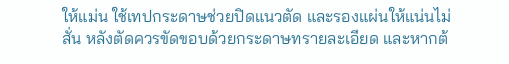ให้แม่น ใช้เทปกระดาษช่วยปิดแนวตัด และรองแผ่นให้แน่นไม่สั่น หลังตัดควรขัดขอบด้วยกระดาษทรายละเอียด และหากต้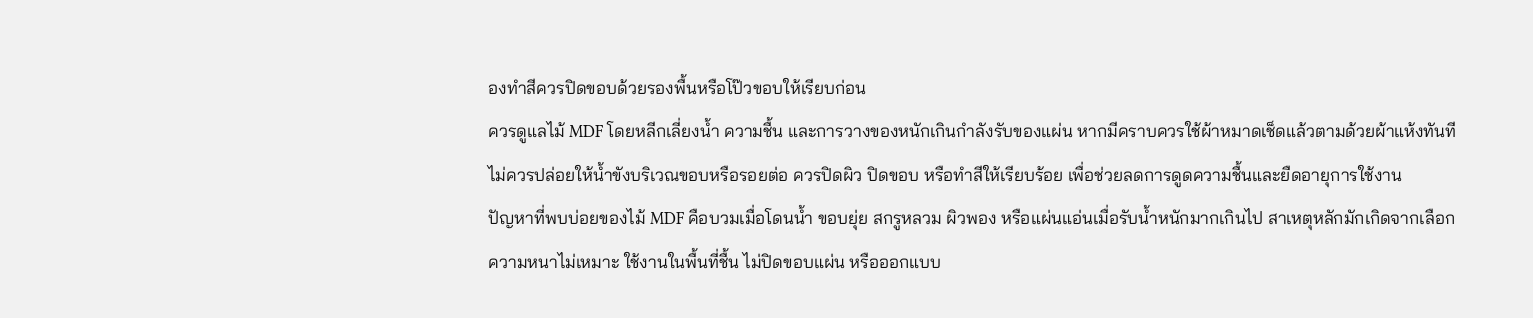องทำสีควรปิดขอบด้วยรองพื้นหรือโป๊วขอบให้เรียบก่อน
ควรดูแลไม้ MDF โดยหลีกเลี่ยงน้ำ ความชื้น และการวางของหนักเกินกำลังรับของแผ่น หากมีคราบควรใช้ผ้าหมาดเช็ดแล้วตามด้วยผ้าแห้งทันที ไม่ควรปล่อยให้น้ำขังบริเวณขอบหรือรอยต่อ ควรปิดผิว ปิดขอบ หรือทำสีให้เรียบร้อย เพื่อช่วยลดการดูดความชื้นและยืดอายุการใช้งาน
ปัญหาที่พบบ่อยของไม้ MDF คือบวมเมื่อโดนน้ำ ขอบยุ่ย สกรูหลวม ผิวพอง หรือแผ่นแอ่นเมื่อรับน้ำหนักมากเกินไป สาเหตุหลักมักเกิดจากเลือกความหนาไม่เหมาะ ใช้งานในพื้นที่ชื้น ไม่ปิดขอบแผ่น หรือออกแบบ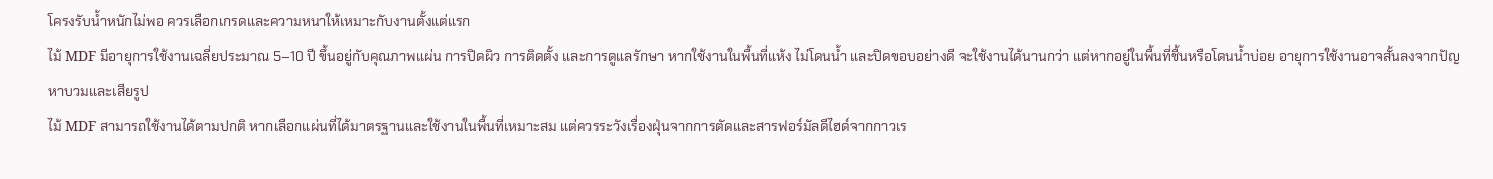โครงรับน้ำหนักไม่พอ ควรเลือกเกรดและความหนาให้เหมาะกับงานตั้งแต่แรก
ไม้ MDF มีอายุการใช้งานเฉลี่ยประมาณ 5–10 ปี ขึ้นอยู่กับคุณภาพแผ่น การปิดผิว การติดตั้ง และการดูแลรักษา หากใช้งานในพื้นที่แห้ง ไม่โดนน้ำ และปิดขอบอย่างดี จะใช้งานได้นานกว่า แต่หากอยู่ในพื้นที่ชื้นหรือโดนน้ำบ่อย อายุการใช้งานอาจสั้นลงจากปัญหาบวมและเสียรูป
ไม้ MDF สามารถใช้งานได้ตามปกติ หากเลือกแผ่นที่ได้มาตรฐานและใช้งานในพื้นที่เหมาะสม แต่ควรระวังเรื่องฝุ่นจากการตัดและสารฟอร์มัลดีไฮด์จากกาวเร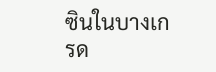ซินในบางเกรด